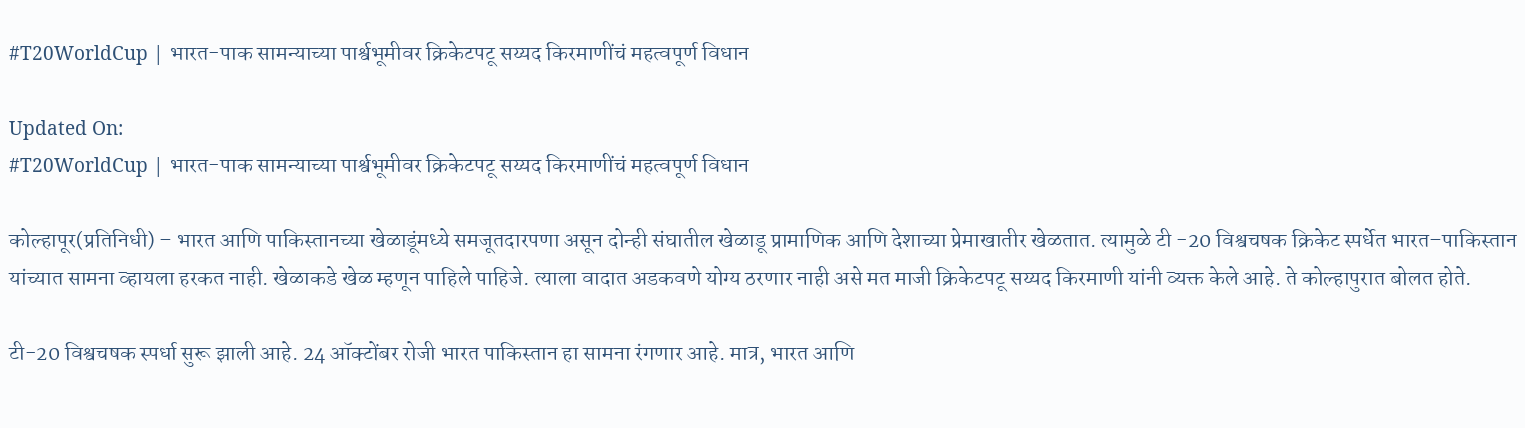#T20WorldCup | भारत-पाक सामन्याच्या पार्श्वभूमीवर क्रिकेटपटू सय्यद किरमाणींचं महत्वपूर्ण विधान

Updated On:
#T20WorldCup | भारत-पाक सामन्याच्या पार्श्वभूमीवर क्रिकेटपटू सय्यद किरमाणींचं महत्वपूर्ण विधान

कोल्हापूर(प्रतिनिधी) – भारत आणि पाकिस्तानच्या खेळाडूंमध्ये समजूतदारपणा असून दोन्ही संघातील खेळाडू प्रामाणिक आणि देशाच्या प्रेमाखातीर खेळतात. त्यामुळे टी -20 विश्वचषक क्रिकेट स्पर्धेत भारत–पाकिस्तान यांच्यात सामना व्हायला हरकत नाही. खेळाकडे खेळ म्हणून पाहिले पाहिजे. त्याला वादात अडकवणे योग्य ठरणार नाही असे मत माजी क्रिकेटपटू सय्यद किरमाणी यांनी व्यक्त केले आहे. ते कोल्हापुरात बोलत होते.

टी-20 विश्वचषक स्पर्धा सुरू झाली आहे. 24 ऑक्टोंबर रोजी भारत पाकिस्तान हा सामना रंगणार आहे. मात्र, भारत आणि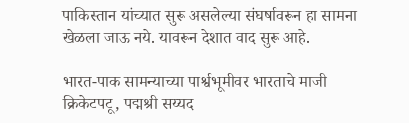पाकिस्तान यांच्यात सुरू असलेल्या संघर्षावरून हा सामना खेळला जाऊ नये. यावरून देशात वाद सुरू आहे.

भारत-पाक सामन्याच्या पार्श्वभूमीवर भारताचे माजी क्रिकेटपटू, पद्मश्री सय्यद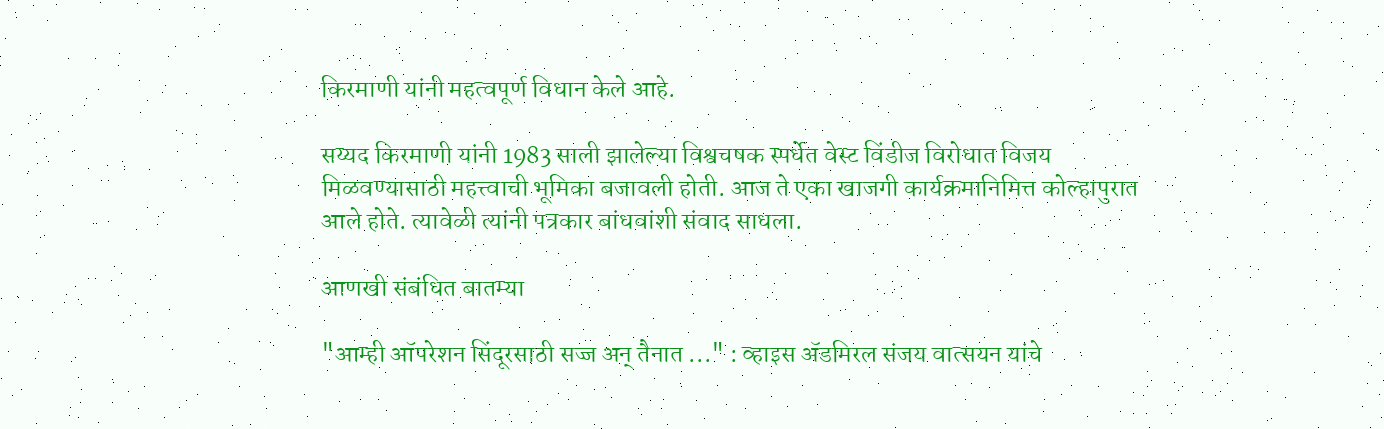किरमाणी यांनी महत्वपूर्ण विधान केले आहे.

सय्यद किरमाणी यांनी 1983 साली झालेल्या विश्वचषक स्पर्धेत वेस्ट विंडीज विरोधात विजय मिळवण्यासाठी महत्त्वाची भूमिका बजावली होती. आज ते एका खाजगी कार्यक्रमानिमित्त कोल्हापुरात आले होते. त्यावेळी त्यांनी पत्रकार बांधवांशी संवाद साधला.

आणखी संबंधित बातम्या

"आम्ही ऑपरेशन सिंदूरसाठी सज्ज अन् तैनात ..." : व्हाइस ॲडमिरल संजय वात्सयन यांचे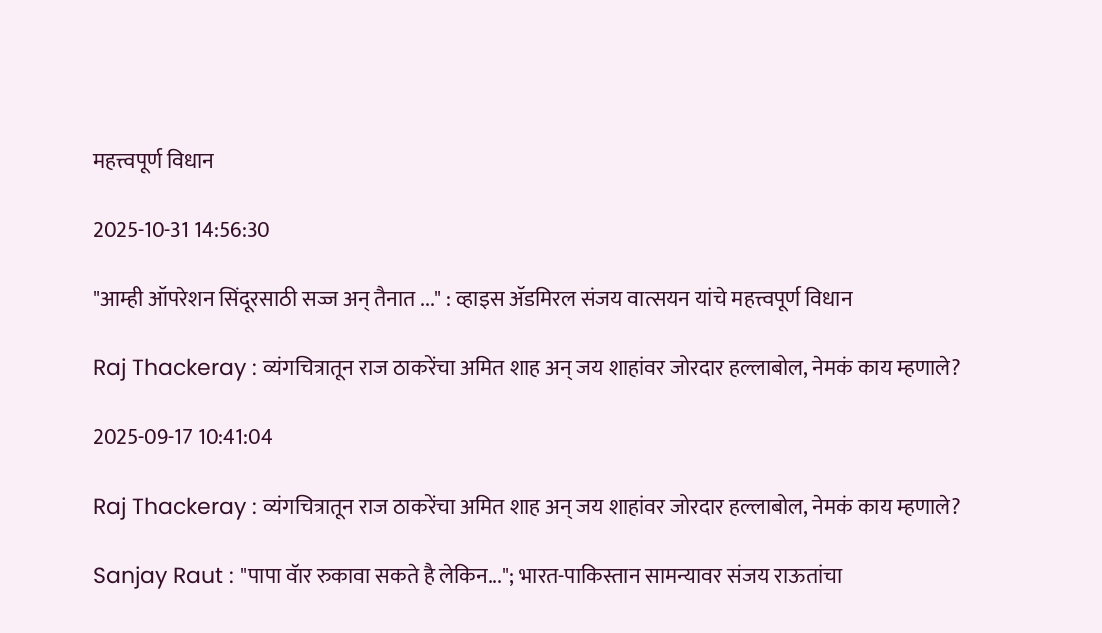महत्त्वपूर्ण विधान

2025-10-31 14:56:30

"आम्ही ऑपरेशन सिंदूरसाठी सज्ज अन् तैनात ..." : व्हाइस ॲडमिरल संजय वात्सयन यांचे महत्त्वपूर्ण विधान

Raj Thackeray : व्यंगचित्रातून राज ठाकरेंचा अमित शाह अन् जय शाहांवर जोरदार हल्लाबोल, नेमकं काय म्हणाले?

2025-09-17 10:41:04

Raj Thackeray : व्यंगचित्रातून राज ठाकरेंचा अमित शाह अन् जय शाहांवर जोरदार हल्लाबोल, नेमकं काय म्हणाले?

Sanjay Raut : "पापा वॅार रुकावा सकते है लेकिन..."; भारत-पाकिस्तान सामन्यावर संजय राऊतांचा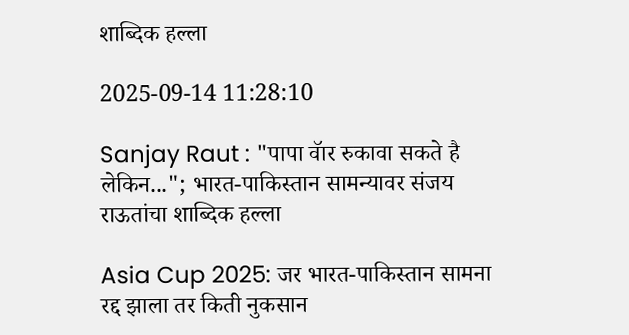शाब्दिक हल्ला

2025-09-14 11:28:10

Sanjay Raut : "पापा वॅार रुकावा सकते है लेकिन..."; भारत-पाकिस्तान सामन्यावर संजय राऊतांचा शाब्दिक हल्ला

Asia Cup 2025: जर भारत-पाकिस्तान सामना रद्द झाला तर किती नुकसान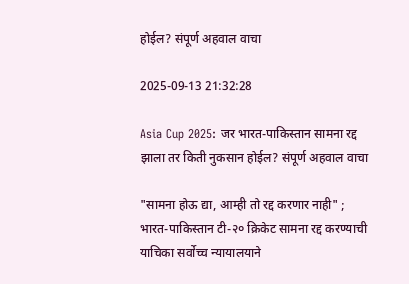होईल? संपूर्ण अहवाल वाचा

2025-09-13 21:32:28

Asia Cup 2025: जर भारत-पाकिस्तान सामना रद्द झाला तर किती नुकसान होईल? संपूर्ण अहवाल वाचा

"सामना होऊ द्या, आम्ही तो रद्द करणार नाही" ; भारत-पाकिस्तान टी-२० क्रिकेट सामना रद्द करण्याची याचिका सर्वोच्च न्यायालयाने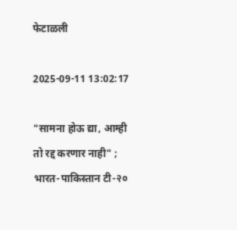फेटाळली

2025-09-11 13:02:17

"सामना होऊ द्या, आम्ही तो रद्द करणार नाही" ; भारत-पाकिस्तान टी-२०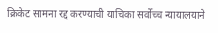क्रिकेट सामना रद्द करण्याची याचिका सर्वोच्च न्यायालयाने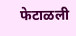फेटाळली